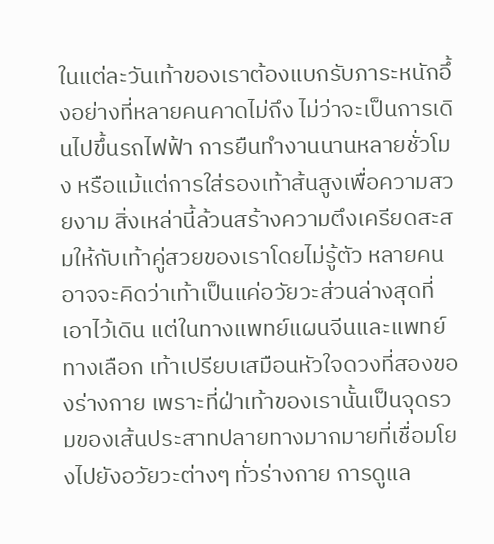ในแต่ละวันเท้าของเราต้องแบกรับภาระหนักอึ้งอย่างที่หลายคนคาดไม่ถึง ไม่ว่าจะเป็นการเดินไปขึ้นรถไฟฟ้า การยืนทำงานนานหลายชั่วโมง หรือแม้แต่การใส่รองเท้าส้นสูงเพื่อความสวยงาม สิ่งเหล่านี้ล้วนสร้างความตึงเครียดสะสมให้กับเท้าคู่สวยของเราโดยไม่รู้ตัว หลายคนอาจจะคิดว่าเท้าเป็นแค่อวัยวะส่วนล่างสุดที่เอาไว้เดิน แต่ในทางแพทย์แผนจีนและแพทย์ทางเลือก เท้าเปรียบเสมือนหัวใจดวงที่สองของร่างกาย เพราะที่ฝ่าเท้าของเรานั้นเป็นจุดรวมของเส้นประสาทปลายทางมากมายที่เชื่อมโยงไปยังอวัยวะต่างๆ ทั่วร่างกาย การดูแล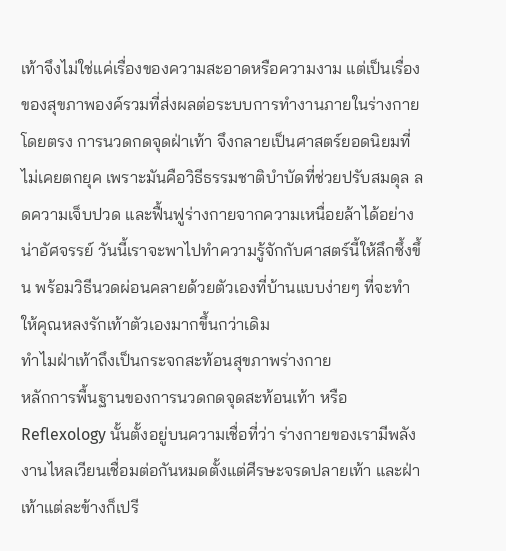เท้าจึงไม่ใช่แค่เรื่องของความสะอาดหรือความงาม แต่เป็นเรื่องของสุขภาพองค์รวมที่ส่งผลต่อระบบการทำงานภายในร่างกายโดยตรง การนวดกดจุดฝ่าเท้า จึงกลายเป็นศาสตร์ยอดนิยมที่ไม่เคยตกยุค เพราะมันคือวิธีธรรมชาติบำบัดที่ช่วยปรับสมดุล ลดความเจ็บปวด และฟื้นฟูร่างกายจากความเหนื่อยล้าได้อย่างน่าอัศจรรย์ วันนี้เราจะพาไปทำความรู้จักกับศาสตร์นี้ให้ลึกซึ้งขึ้น พร้อมวิธีนวดผ่อนคลายด้วยตัวเองที่บ้านแบบง่ายๆ ที่จะทำให้คุณหลงรักเท้าตัวเองมากขึ้นกว่าเดิม
ทำไมฝ่าเท้าถึงเป็นกระจกสะท้อนสุขภาพร่างกาย
หลักการพื้นฐานของการนวดกดจุดสะท้อนเท้า หรือ Reflexology นั้นตั้งอยู่บนความเชื่อที่ว่า ร่างกายของเรามีพลังงานไหลเวียนเชื่อมต่อกันหมดตั้งแต่ศีรษะจรดปลายเท้า และฝ่าเท้าแต่ละข้างก็เปรี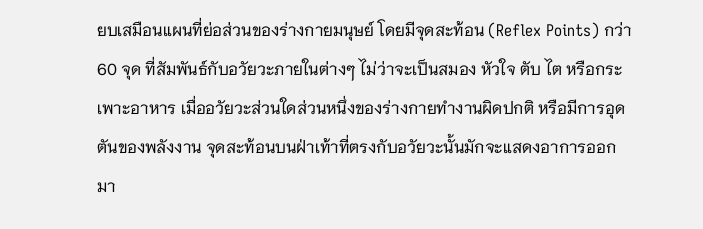ยบเสมือนแผนที่ย่อส่วนของร่างกายมนุษย์ โดยมีจุดสะท้อน (Reflex Points) กว่า 60 จุด ที่สัมพันธ์กับอวัยวะภายในต่างๆ ไม่ว่าจะเป็นสมอง หัวใจ ตับ ไต หรือกระเพาะอาหาร เมื่ออวัยวะส่วนใดส่วนหนึ่งของร่างกายทำงานผิดปกติ หรือมีการอุดตันของพลังงาน จุดสะท้อนบนฝ่าเท้าที่ตรงกับอวัยวะนั้นมักจะแสดงอาการออกมา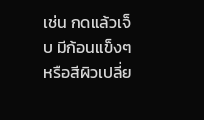เช่น กดแล้วเจ็บ มีก้อนแข็งๆ หรือสีผิวเปลี่ย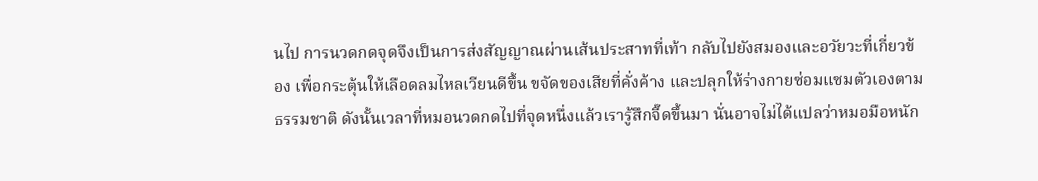นไป การนวดกดจุดจึงเป็นการส่งสัญญาณผ่านเส้นประสาทที่เท้า กลับไปยังสมองและอวัยวะที่เกี่ยวข้อง เพื่อกระตุ้นให้เลือดลมไหลเวียนดีขึ้น ขจัดของเสียที่คั่งค้าง และปลุกให้ร่างกายซ่อมแซมตัวเองตามธรรมชาติ ดังนั้นเวลาที่หมอนวดกดไปที่จุดหนึ่งแล้วเรารู้สึกจี๊ดขึ้นมา นั่นอาจไม่ได้แปลว่าหมอมือหนัก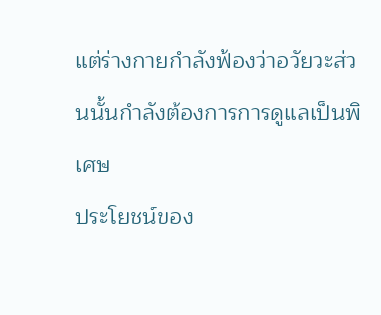แต่ร่างกายกำลังฟ้องว่าอวัยวะส่วนนั้นกำลังต้องการการดูแลเป็นพิเศษ
ประโยชน์ของ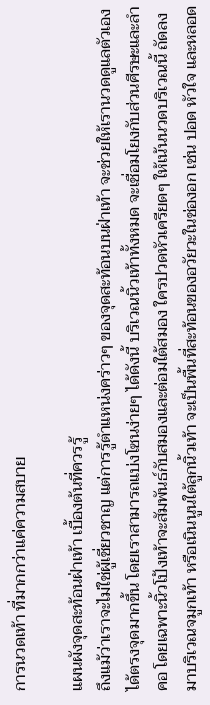การนวดเท้า ที่มากกว่าแค่ความสบาย

แผนผังจุดสะท้อนฝ่าเท้า เบื้องต้นที่ควรรู้
ถึงแม้ว่าเราจะไม่ใช่ผู้เชี่ยวชาญ แต่การรู้ตำแหน่งคร่าวๆ ของจุดสะท้อนบนฝ่าเท้า จะช่วยให้เรานวดดูแลตัวเองได้ตรงจุดมากขึ้น โดยเราสามารถแบ่งโซนง่ายๆ ได้ดังนี้ บริเวณนิ้วเท้าทั้งหมด จะเชื่อมโยงกับส่วนศีรษะและลำคอ โดยเฉพาะนิ้วโป้งเท้าจะสัมพันธ์กับสมองและต่อมใต้สมอง ใครปวดหัวเครียดๆ ให้เน้นนวดบริเวณนี้ ถัดลงมาบริเวณจมูกเท้า หรือเนินนูนใต้ลูกนิ้วเท้า จะเป็นพื้นที่สะท้อนของอวัยวะในช่องอก เช่น ปอด หัวใจ และหลอด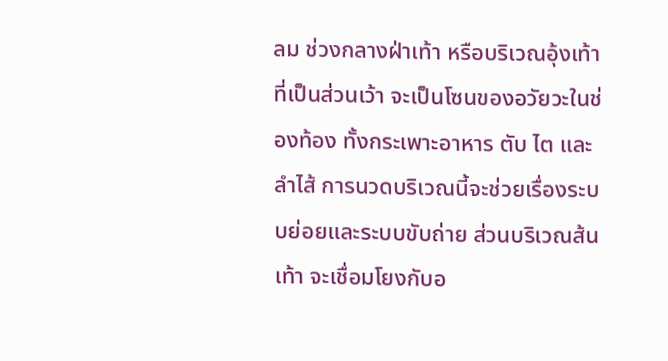ลม ช่วงกลางฝ่าเท้า หรือบริเวณอุ้งเท้าที่เป็นส่วนเว้า จะเป็นโซนของอวัยวะในช่องท้อง ทั้งกระเพาะอาหาร ตับ ไต และลำไส้ การนวดบริเวณนี้จะช่วยเรื่องระบบย่อยและระบบขับถ่าย ส่วนบริเวณส้นเท้า จะเชื่อมโยงกับอ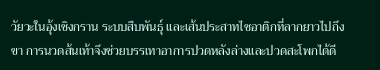วัยวะในอุ้งเชิงกราน ระบบสืบพันธุ์ และเส้นประสาทไซอาติกที่ลากยาวไปถึงขา การนวดส้นเท้าจึงช่วยบรรเทาอาการปวดหลังล่างและปวดสะโพกได้ดี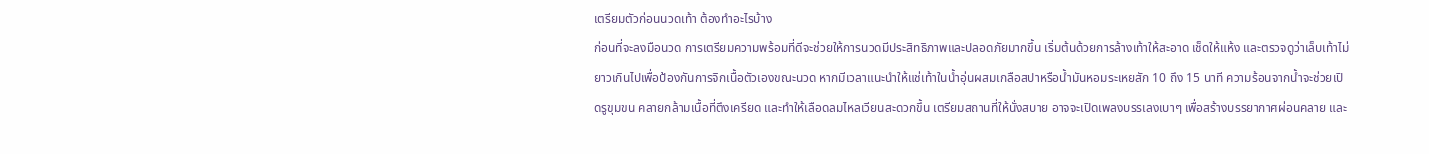เตรียมตัวก่อนนวดเท้า ต้องทำอะไรบ้าง
ก่อนที่จะลงมือนวด การเตรียมความพร้อมที่ดีจะช่วยให้การนวดมีประสิทธิภาพและปลอดภัยมากขึ้น เริ่มต้นด้วยการล้างเท้าให้สะอาด เช็ดให้แห้ง และตรวจดูว่าเล็บเท้าไม่ยาวเกินไปเพื่อป้องกันการจิกเนื้อตัวเองขณะนวด หากมีเวลาแนะนำให้แช่เท้าในน้ำอุ่นผสมเกลือสปาหรือน้ำมันหอมระเหยสัก 10 ถึง 15 นาที ความร้อนจากน้ำจะช่วยเปิดรูขุมขน คลายกล้ามเนื้อที่ตึงเครียด และทำให้เลือดลมไหลเวียนสะดวกขึ้น เตรียมสถานที่ให้นั่งสบาย อาจจะเปิดเพลงบรรเลงเบาๆ เพื่อสร้างบรรยากาศผ่อนคลาย และ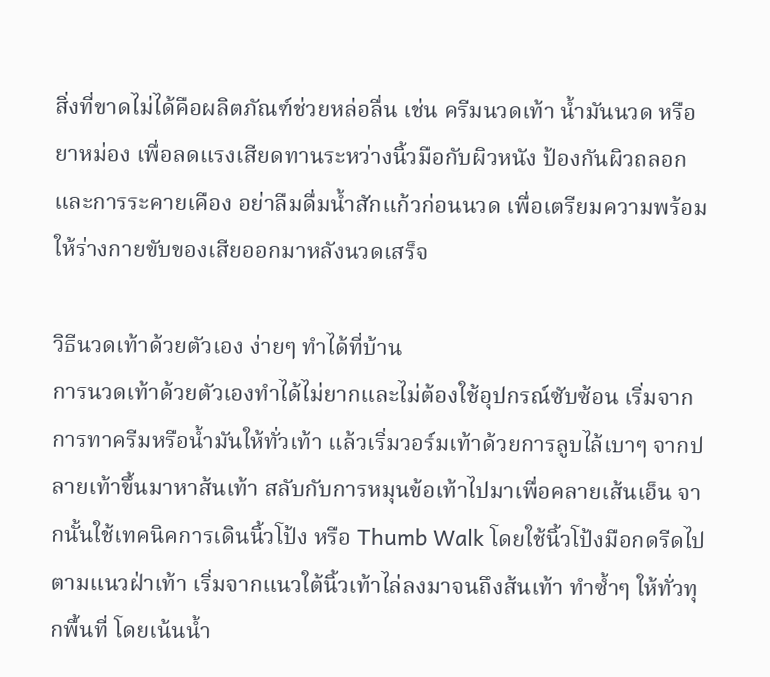สิ่งที่ขาดไม่ได้คือผลิตภัณฑ์ช่วยหล่อลื่น เช่น ครีมนวดเท้า น้ำมันนวด หรือยาหม่อง เพื่อลดแรงเสียดทานระหว่างนิ้วมือกับผิวหนัง ป้องกันผิวถลอกและการระคายเคือง อย่าลืมดื่มน้ำสักแก้วก่อนนวด เพื่อเตรียมความพร้อมให้ร่างกายขับของเสียออกมาหลังนวดเสร็จ

วิธีนวดเท้าด้วยตัวเอง ง่ายๆ ทำได้ที่บ้าน
การนวดเท้าด้วยตัวเองทำได้ไม่ยากและไม่ต้องใช้อุปกรณ์ซับซ้อน เริ่มจากการทาครีมหรือน้ำมันให้ทั่วเท้า แล้วเริ่มวอร์มเท้าด้วยการลูบไล้เบาๆ จากปลายเท้าขึ้นมาหาส้นเท้า สลับกับการหมุนข้อเท้าไปมาเพื่อคลายเส้นเอ็น จากนั้นใช้เทคนิคการเดินนิ้วโป้ง หรือ Thumb Walk โดยใช้นิ้วโป้งมือกดรีดไปตามแนวฝ่าเท้า เริ่มจากแนวใต้นิ้วเท้าไล่ลงมาจนถึงส้นเท้า ทำซ้ำๆ ให้ทั่วทุกพื้นที่ โดยเน้นน้ำ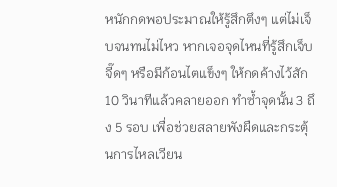หนักกดพอประมาณให้รู้สึกตึงๆ แต่ไม่เจ็บจนทนไม่ไหว หากเจอจุดไหนที่รู้สึกเจ็บจี๊ดๆ หรือมีก้อนไตแข็งๆ ให้กดค้างไว้สัก 10 วินาทีแล้วคลายออก ทำซ้ำจุดนั้น 3 ถึง 5 รอบ เพื่อช่วยสลายพังผืดและกระตุ้นการไหลเวียน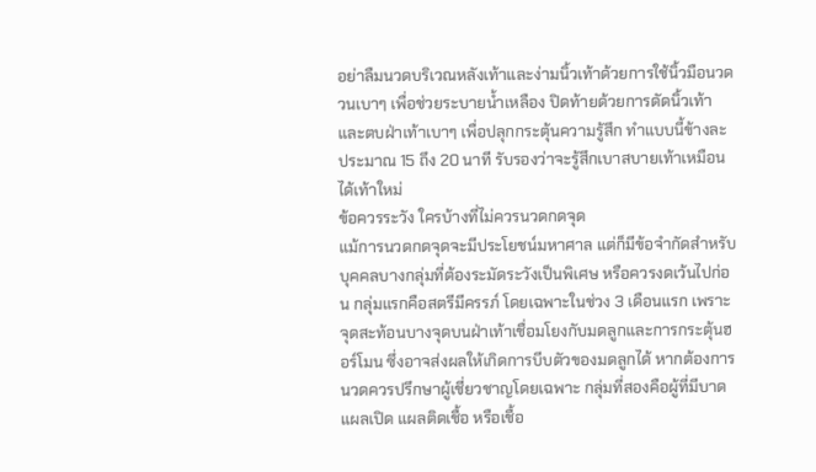อย่าลืมนวดบริเวณหลังเท้าและง่ามนิ้วเท้าด้วยการใช้นิ้วมือนวดวนเบาๆ เพื่อช่วยระบายน้ำเหลือง ปิดท้ายด้วยการดัดนิ้วเท้าและตบฝ่าเท้าเบาๆ เพื่อปลุกกระตุ้นความรู้สึก ทำแบบนี้ข้างละประมาณ 15 ถึง 20 นาที รับรองว่าจะรู้สึกเบาสบายเท้าเหมือนได้เท้าใหม่
ข้อควรระวัง ใครบ้างที่ไม่ควรนวดกดจุด
แม้การนวดกดจุดจะมีประโยชน์มหาศาล แต่ก็มีข้อจำกัดสำหรับบุคคลบางกลุ่มที่ต้องระมัดระวังเป็นพิเศษ หรือควรงดเว้นไปก่อน กลุ่มแรกคือสตรีมีครรภ์ โดยเฉพาะในช่วง 3 เดือนแรก เพราะจุดสะท้อนบางจุดบนฝ่าเท้าเชื่อมโยงกับมดลูกและการกระตุ้นฮอร์โมน ซึ่งอาจส่งผลให้เกิดการบีบตัวของมดลูกได้ หากต้องการนวดควรปรึกษาผู้เชี่ยวชาญโดยเฉพาะ กลุ่มที่สองคือผู้ที่มีบาดแผลเปิด แผลติดเชื้อ หรือเชื้อ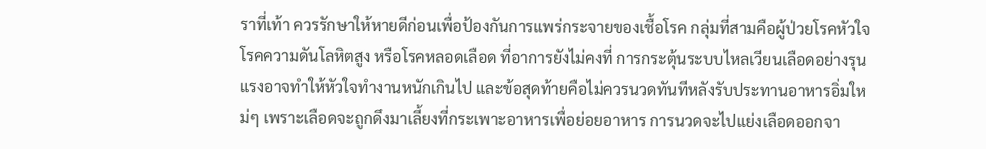ราที่เท้า ควรรักษาให้หายดีก่อนเพื่อป้องกันการแพร่กระจายของเชื้อโรค กลุ่มที่สามคือผู้ป่วยโรคหัวใจ โรคความดันโลหิตสูง หรือโรคหลอดเลือด ที่อาการยังไม่คงที่ การกระตุ้นระบบไหลเวียนเลือดอย่างรุนแรงอาจทำให้หัวใจทำงานหนักเกินไป และข้อสุดท้ายคือไม่ควรนวดทันทีหลังรับประทานอาหารอิ่มใหม่ๆ เพราะเลือดจะถูกดึงมาเลี้ยงที่กระเพาะอาหารเพื่อย่อยอาหาร การนวดจะไปแย่งเลือดออกจา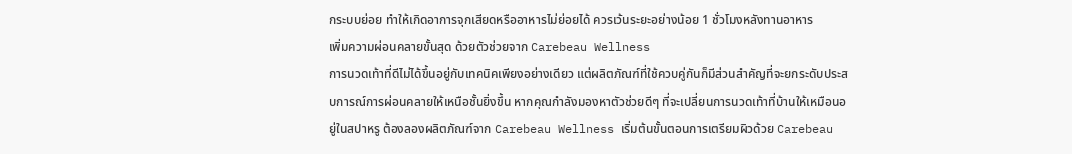กระบบย่อย ทำให้เกิดอาการจุกเสียดหรืออาหารไม่ย่อยได้ ควรเว้นระยะอย่างน้อย 1 ชั่วโมงหลังทานอาหาร
เพิ่มความผ่อนคลายขั้นสุด ด้วยตัวช่วยจาก Carebeau Wellness
การนวดเท้าที่ดีไม่ได้ขึ้นอยู่กับเทคนิคเพียงอย่างเดียว แต่ผลิตภัณฑ์ที่ใช้ควบคู่กันก็มีส่วนสำคัญที่จะยกระดับประสบการณ์การผ่อนคลายให้เหนือชั้นยิ่งขึ้น หากคุณกำลังมองหาตัวช่วยดีๆ ที่จะเปลี่ยนการนวดเท้าที่บ้านให้เหมือนอยู่ในสปาหรู ต้องลองผลิตภัณฑ์จาก Carebeau Wellness เริ่มต้นขั้นตอนการเตรียมผิวด้วย Carebeau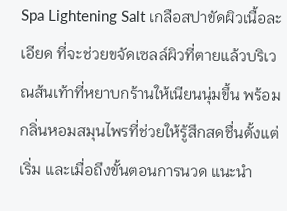Spa Lightening Salt เกลือสปาขัดผิวเนื้อละเอียด ที่จะช่วยขจัดเซลล์ผิวที่ตายแล้วบริเวณส้นเท้าที่หยาบกร้านให้เนียนนุ่มขึ้น พร้อมกลิ่นหอมสมุนไพรที่ช่วยให้รู้สึกสดชื่นตั้งแต่เริ่ม และเมื่อถึงขั้นตอนการนวด แนะนำ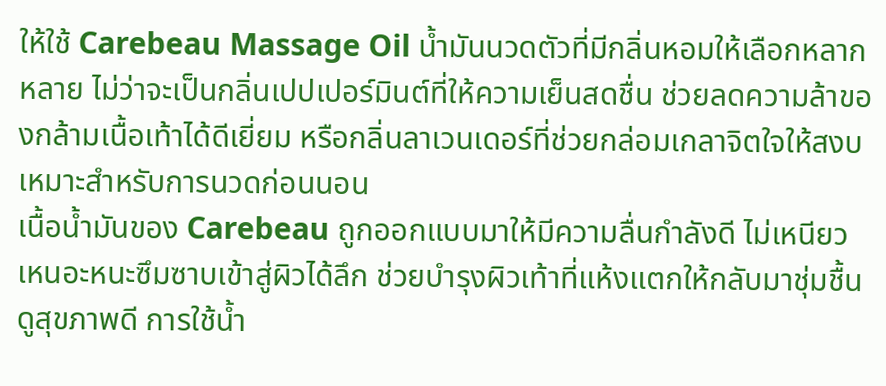ให้ใช้ Carebeau Massage Oil น้ำมันนวดตัวที่มีกลิ่นหอมให้เลือกหลากหลาย ไม่ว่าจะเป็นกลิ่นเปปเปอร์มินต์ที่ให้ความเย็นสดชื่น ช่วยลดความล้าของกล้ามเนื้อเท้าได้ดีเยี่ยม หรือกลิ่นลาเวนเดอร์ที่ช่วยกล่อมเกลาจิตใจให้สงบ เหมาะสำหรับการนวดก่อนนอน
เนื้อน้ำมันของ Carebeau ถูกออกแบบมาให้มีความลื่นกำลังดี ไม่เหนียวเหนอะหนะซึมซาบเข้าสู่ผิวได้ลึก ช่วยบำรุงผิวเท้าที่แห้งแตกให้กลับมาชุ่มชื้นดูสุขภาพดี การใช้น้ำ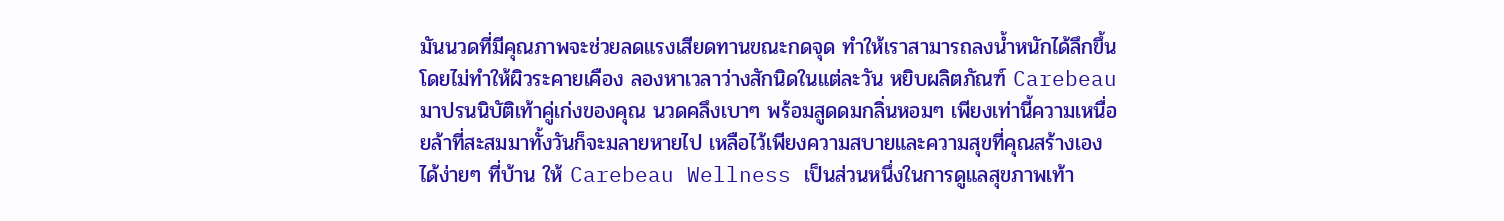มันนวดที่มีคุณภาพจะช่วยลดแรงเสียดทานขณะกดจุด ทำให้เราสามารถลงน้ำหนักได้ลึกขึ้นโดยไม่ทำให้ผิวระคายเคือง ลองหาเวลาว่างสักนิดในแต่ละวัน หยิบผลิตภัณฑ์ Carebeau มาปรนนิบัติเท้าคู่เก่งของคุณ นวดคลึงเบาๆ พร้อมสูดดมกลิ่นหอมๆ เพียงเท่านี้ความเหนื่อยล้าที่สะสมมาทั้งวันก็จะมลายหายไป เหลือไว้เพียงความสบายและความสุขที่คุณสร้างเองได้ง่ายๆ ที่บ้าน ให้ Carebeau Wellness เป็นส่วนหนึ่งในการดูแลสุขภาพเท้า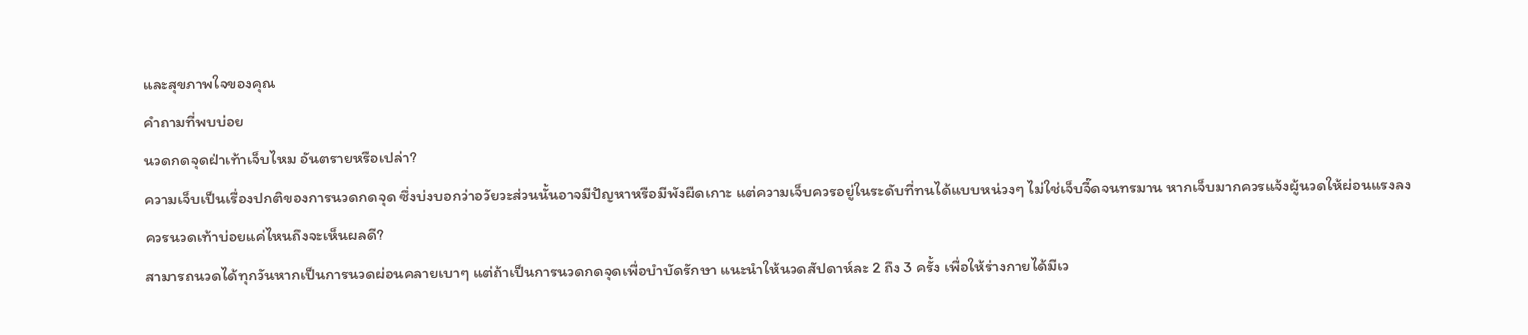และสุขภาพใจของคุณ
คำถามที่พบบ่อย
นวดกดจุดฝ่าเท้าเจ็บไหม อันตรายหรือเปล่า?
ความเจ็บเป็นเรื่องปกติของการนวดกดจุด ซึ่งบ่งบอกว่าอวัยวะส่วนนั้นอาจมีปัญหาหรือมีพังผืดเกาะ แต่ความเจ็บควรอยู่ในระดับที่ทนได้แบบหน่วงๆ ไม่ใช่เจ็บจี๊ดจนทรมาน หากเจ็บมากควรแจ้งผู้นวดให้ผ่อนแรงลง
ควรนวดเท้าบ่อยแค่ไหนถึงจะเห็นผลดี?
สามารถนวดได้ทุกวันหากเป็นการนวดผ่อนคลายเบาๆ แต่ถ้าเป็นการนวดกดจุดเพื่อบำบัดรักษา แนะนำให้นวดสัปดาห์ละ 2 ถึง 3 ครั้ง เพื่อให้ร่างกายได้มีเว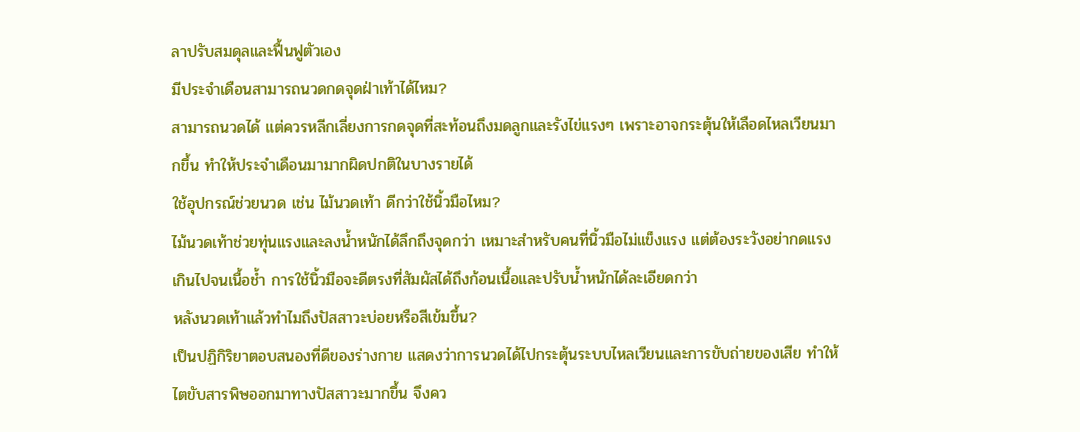ลาปรับสมดุลและฟื้นฟูตัวเอง
มีประจำเดือนสามารถนวดกดจุดฝ่าเท้าได้ไหม?
สามารถนวดได้ แต่ควรหลีกเลี่ยงการกดจุดที่สะท้อนถึงมดลูกและรังไข่แรงๆ เพราะอาจกระตุ้นให้เลือดไหลเวียนมากขึ้น ทำให้ประจำเดือนมามากผิดปกติในบางรายได้
ใช้อุปกรณ์ช่วยนวด เช่น ไม้นวดเท้า ดีกว่าใช้นิ้วมือไหม?
ไม้นวดเท้าช่วยทุ่นแรงและลงน้ำหนักได้ลึกถึงจุดกว่า เหมาะสำหรับคนที่นิ้วมือไม่แข็งแรง แต่ต้องระวังอย่ากดแรงเกินไปจนเนื้อช้ำ การใช้นิ้วมือจะดีตรงที่สัมผัสได้ถึงก้อนเนื้อและปรับน้ำหนักได้ละเอียดกว่า
หลังนวดเท้าแล้วทำไมถึงปัสสาวะบ่อยหรือสีเข้มขึ้น?
เป็นปฏิกิริยาตอบสนองที่ดีของร่างกาย แสดงว่าการนวดได้ไปกระตุ้นระบบไหลเวียนและการขับถ่ายของเสีย ทำให้ไตขับสารพิษออกมาทางปัสสาวะมากขึ้น จึงคว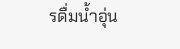รดื่มน้ำอุ่น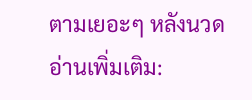ตามเยอะๆ หลังนวด
อ่านเพิ่มเติม: